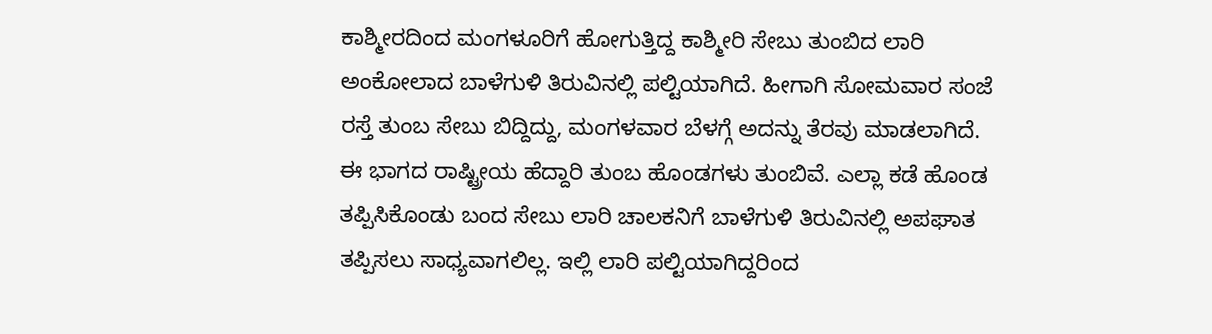ಕಾಶ್ಮೀರದಿಂದ ಮಂಗಳೂರಿಗೆ ಹೋಗುತ್ತಿದ್ದ ಕಾಶ್ಮೀರಿ ಸೇಬು ತುಂಬಿದ ಲಾರಿ ಅಂಕೋಲಾದ ಬಾಳೆಗುಳಿ ತಿರುವಿನಲ್ಲಿ ಪಲ್ಟಿಯಾಗಿದೆ. ಹೀಗಾಗಿ ಸೋಮವಾರ ಸಂಜೆ ರಸ್ತೆ ತುಂಬ ಸೇಬು ಬಿದ್ದಿದ್ದು, ಮಂಗಳವಾರ ಬೆಳಗ್ಗೆ ಅದನ್ನು ತೆರವು ಮಾಡಲಾಗಿದೆ.
ಈ ಭಾಗದ ರಾಷ್ಟ್ರೀಯ ಹೆದ್ದಾರಿ ತುಂಬ ಹೊಂಡಗಳು ತುಂಬಿವೆ. ಎಲ್ಲಾ ಕಡೆ ಹೊಂಡ ತಪ್ಪಿಸಿಕೊಂಡು ಬಂದ ಸೇಬು ಲಾರಿ ಚಾಲಕನಿಗೆ ಬಾಳೆಗುಳಿ ತಿರುವಿನಲ್ಲಿ ಅಪಘಾತ ತಪ್ಪಿಸಲು ಸಾಧ್ಯವಾಗಲಿಲ್ಲ. ಇಲ್ಲಿ ಲಾರಿ ಪಲ್ಟಿಯಾಗಿದ್ದರಿಂದ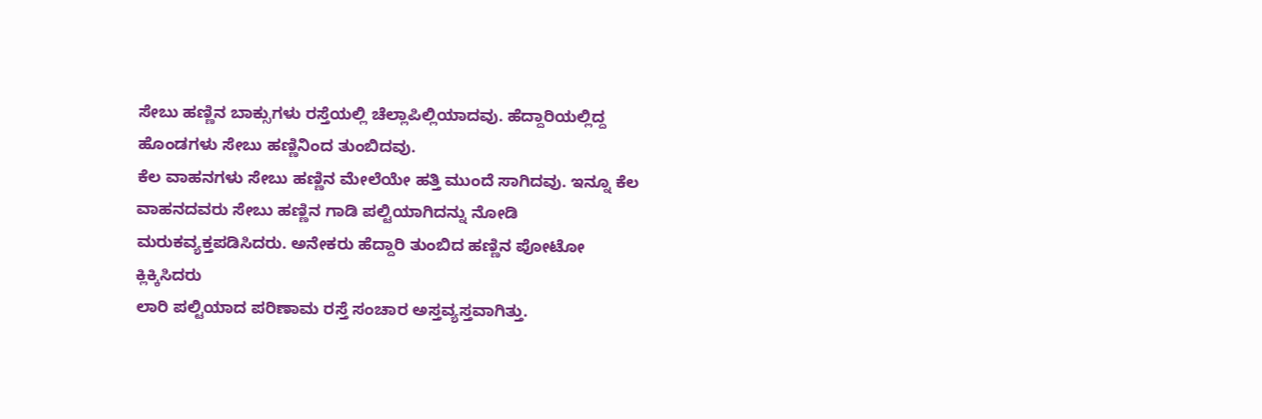ಸೇಬು ಹಣ್ಣಿನ ಬಾಕ್ಸುಗಳು ರಸ್ತೆಯಲ್ಲಿ ಚೆಲ್ಲಾಪಿಲ್ಲಿಯಾದವು. ಹೆದ್ದಾರಿಯಲ್ಲಿದ್ದ ಹೊಂಡಗಳು ಸೇಬು ಹಣ್ಣಿನಿಂದ ತುಂಬಿದವು.
ಕೆಲ ವಾಹನಗಳು ಸೇಬು ಹಣ್ಣಿನ ಮೇಲೆಯೇ ಹತ್ತಿ ಮುಂದೆ ಸಾಗಿದವು. ಇನ್ನೂ ಕೆಲ ವಾಹನದವರು ಸೇಬು ಹಣ್ಣಿನ ಗಾಡಿ ಪಲ್ಟಿಯಾಗಿದನ್ನು ನೋಡಿ ಮರುಕವ್ಯಕ್ತಪಡಿಸಿದರು. ಅನೇಕರು ಹೆದ್ದಾರಿ ತುಂಬಿದ ಹಣ್ಣಿನ ಪೋಟೋ ಕ್ಲಿಕ್ಕಿಸಿದರು
ಲಾರಿ ಪಲ್ಟಿಯಾದ ಪರಿಣಾಮ ರಸ್ತೆ ಸಂಚಾರ ಅಸ್ತವ್ಯಸ್ತವಾಗಿತ್ತು.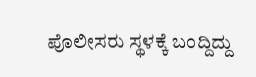ಪೊಲೀಸರು ಸ್ಥಳಕ್ಕೆ ಬಂದ್ದಿದ್ದು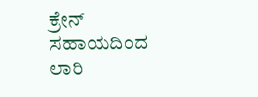ಕ್ರೇನ್ ಸಹಾಯದಿಂದ ಲಾರಿ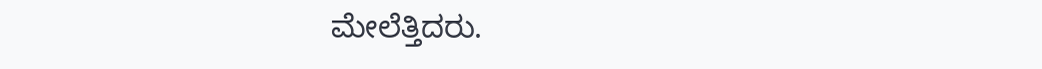ಮೇಲೆತ್ತಿದರು.